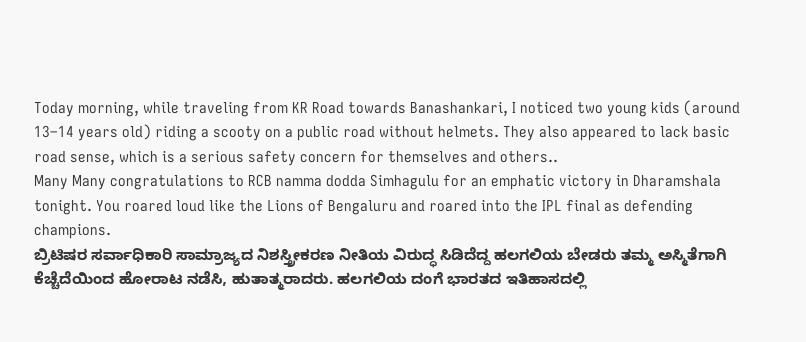Today morning, while traveling from KR Road towards Banashankari, I noticed two young kids (around 13–14 years old) riding a scooty on a public road without helmets. They also appeared to lack basic road sense, which is a serious safety concern for themselves and others..
Many Many congratulations to RCB namma dodda Simhagulu for an emphatic victory in Dharamshala tonight. You roared loud like the Lions of Bengaluru and roared into the IPL final as defending champions.
ಬ್ರಿಟಿಷರ ಸರ್ವಾಧಿಕಾರಿ ಸಾಮ್ರಾಜ್ಯದ ನಿಶಸ್ತ್ರೀಕರಣ ನೀತಿಯ ವಿರುದ್ಧ ಸಿಡಿದೆದ್ದ ಹಲಗಲಿಯ ಬೇಡರು ತಮ್ಮ ಅಸ್ಮಿತೆಗಾಗಿ ಕೆಚ್ಚೆದೆಯಿಂದ ಹೋರಾಟ ನಡೆಸಿ, ಹುತಾತ್ಮರಾದರು. ಹಲಗಲಿಯ ದಂಗೆ ಭಾರತದ ಇತಿಹಾಸದಲ್ಲಿ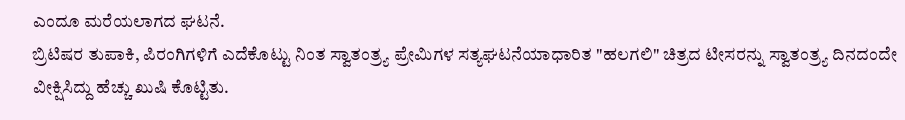ಎಂದೂ ಮರೆಯಲಾಗದ ಘಟನೆ.
ಬ್ರಿಟಿಷರ ತುಪಾಕಿ, ಪಿರಂಗಿಗಳಿಗೆ ಎದೆಕೊಟ್ಟು ನಿಂತ ಸ್ವಾತಂತ್ರ್ಯ ಪ್ರೇಮಿಗಳ ಸತ್ಯಘಟನೆಯಾಧಾರಿತ "ಹಲಗಲಿ" ಚಿತ್ರದ ಟೀಸರನ್ನು ಸ್ವಾತಂತ್ರ್ಯ ದಿನದಂದೇ ವೀಕ್ಷಿಸಿದ್ದು ಹೆಚ್ಚು ಖುಷಿ ಕೊಟ್ಟಿತು.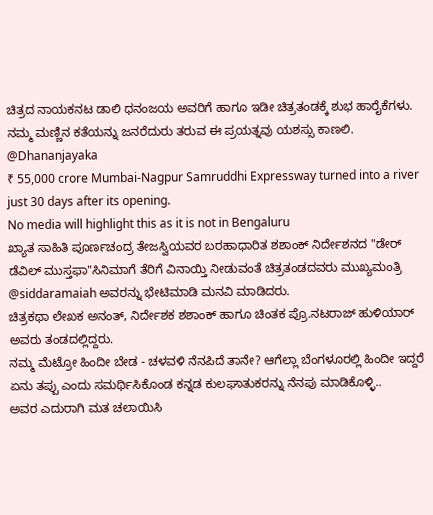ಚಿತ್ರದ ನಾಯಕನಟ ಡಾಲಿ ಧನಂಜಯ ಅವರಿಗೆ ಹಾಗೂ ಇಡೀ ಚಿತ್ರತಂಡಕ್ಕೆ ಶುಭ ಹಾರೈಕೆಗಳು. ನಮ್ಮ ಮಣ್ಣಿನ ಕತೆಯನ್ನು ಜನರೆದುರು ತರುವ ಈ ಪ್ರಯತ್ನವು ಯಶಸ್ಸು ಕಾಣಲಿ.
@Dhananjayaka
₹ 55,000 crore Mumbai-Nagpur Samruddhi Expressway turned into a river just 30 days after its opening.
No media will highlight this as it is not in Bengaluru
ಖ್ಯಾತ ಸಾಹಿತಿ ಪೂರ್ಣಚಂದ್ರ ತೇಜಸ್ವಿಯವರ ಬರಹಾಧಾರಿತ ಶಶಾಂಕ್ ನಿರ್ದೇಶನದ "ಡೇರ್ ಡೆವಿಲ್ ಮುಸ್ತಫಾ"ಸಿನಿಮಾಗೆ ತೆರಿಗೆ ವಿನಾಯ್ತಿ ನೀಡುವಂತೆ ಚಿತ್ರತಂಡದವರು ಮುಖ್ಯಮಂತ್ರಿ @siddaramaiah ಅವರನ್ನು ಭೇಟಿಮಾಡಿ ಮನವಿ ಮಾಡಿದರು.
ಚಿತ್ರಕಥಾ ಲೇಖಕ ಅನಂತ್, ನಿರ್ದೇಶಕ ಶಶಾಂಕ್ ಹಾಗೂ ಚಿಂತಕ ಪ್ರೊ.ನಟರಾಜ್ ಹುಳಿಯಾರ್ ಅವರು ತಂಡದಲ್ಲಿದ್ದರು.
ನಮ್ಮ ಮೆಟ್ರೋ ಹಿಂದೀ ಬೇಡ - ಚಳವಳಿ ನೆನಪಿದೆ ತಾನೇ? ಆಗೆಲ್ಲಾ ಬೆಂಗಳೂರಲ್ಲಿ ಹಿಂದೀ ಇದ್ದರೆ ಏನು ತಪ್ಪು ಎಂದು ಸಮರ್ಥಿಸಿಕೊಂಡ ಕನ್ನಡ ಕುಲಘಾತುಕರನ್ನು ನೆನಪು ಮಾಡಿಕೊಳ್ಳಿ..
ಅವರ ಎದುರಾಗಿ ಮತ ಚಲಾಯಿಸಿ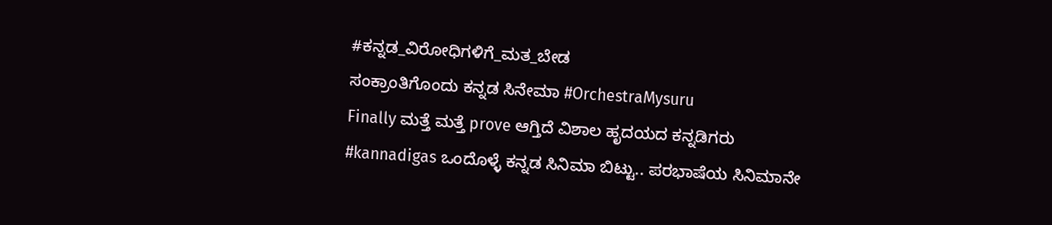#ಕನ್ನಡ_ವಿರೋಧಿಗಳಿಗೆ_ಮತ_ಬೇಡ
ಸಂಕ್ರಾಂತಿಗೊಂದು ಕನ್ನಡ ಸಿನೇಮಾ #OrchestraMysuru
Finally ಮತ್ತೆ ಮತ್ತೆ prove ಆಗ್ತಿದೆ ವಿಶಾಲ ಹೃದಯದ ಕನ್ನಡಿಗರು #kannadigas ಒಂದೊಳ್ಳೆ ಕನ್ನಡ ಸಿನಿಮಾ ಬಿಟ್ಟು.. ಪರಭಾಷೆಯ ಸಿನಿಮಾನೇ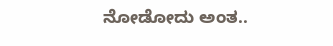ನೋಡೋದು ಅಂತ..